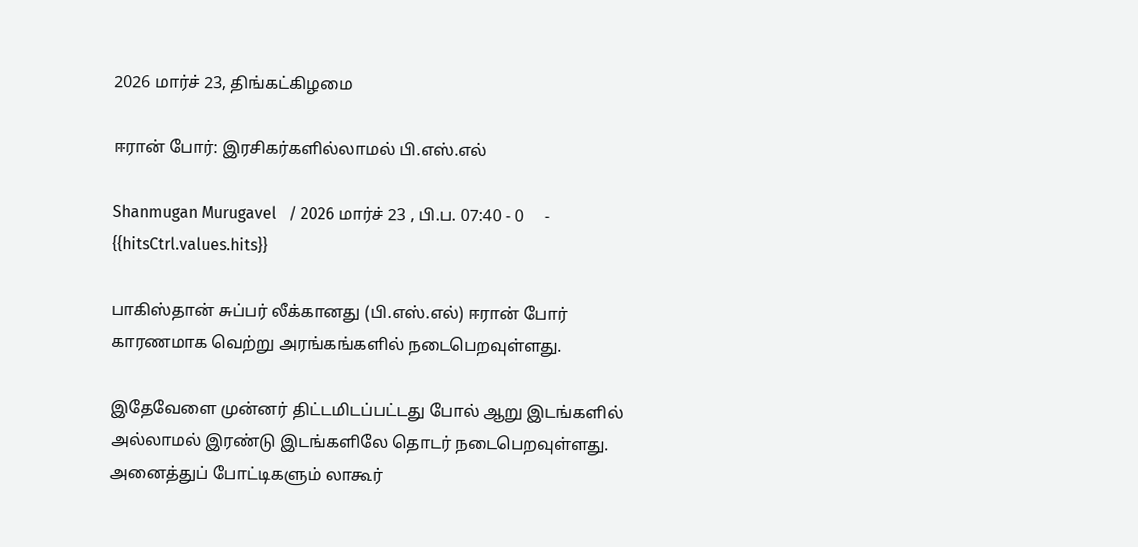2026 மார்ச் 23, திங்கட்கிழமை

ஈரான் போர்: இரசிகர்களில்லாமல் பி.எஸ்.எல்

Shanmugan Murugavel   / 2026 மார்ச் 23 , பி.ப. 07:40 - 0     - {{hitsCtrl.values.hits}}

பாகிஸ்தான் சுப்பர் லீக்கானது (பி.எஸ்.எல்) ஈரான் போர் காரணமாக வெற்று அரங்கங்களில் நடைபெறவுள்ளது.

இதேவேளை முன்னர் திட்டமிடப்பட்டது போல் ஆறு இடங்களில் அல்லாமல் இரண்டு இடங்களிலே தொடர் நடைபெறவுள்ளது. அனைத்துப் போட்டிகளும் லாகூர்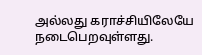அல்லது கராச்சியிலேயே நடைபெறவுள்ளது.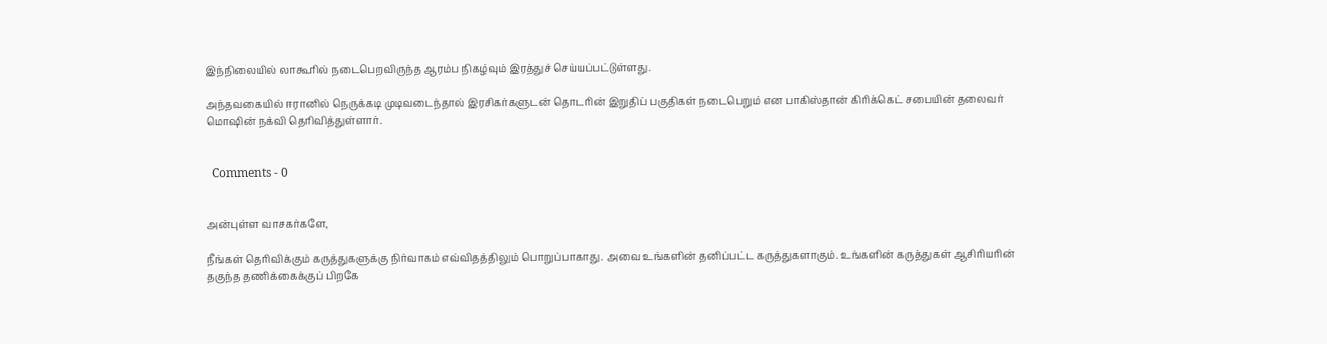இந்நிலையில் லாகூரில் நடைபெறவிருந்த ஆரம்ப நிகழ்வும் இரத்துச் செய்யப்பட்டுள்ளது.

அந்தவகையில் ஈரானில் நெருக்கடி முடிவடைந்தால் இரசிகர்களுடன் தொடரின் இறுதிப் பகுதிகள் நடைபெறும் என பாகிஸ்தான் கிரிக்கெட் சபையின் தலைவர் மொஷின் நக்வி தெரிவித்துள்ளார்.


  Comments - 0


அன்புள்ள வாசகர்களே,

நீங்கள் தெரிவிக்கும் கருத்துகளுக்கு நிர்வாகம் எவ்விதத்திலும் பொறுப்பாகாது. அவை உங்களின் தனிப்பட்ட கருத்துகளாகும். உங்களின் கருத்துகள் ஆசிரியரின் தகுந்த தணிக்கைக்குப் பிறகே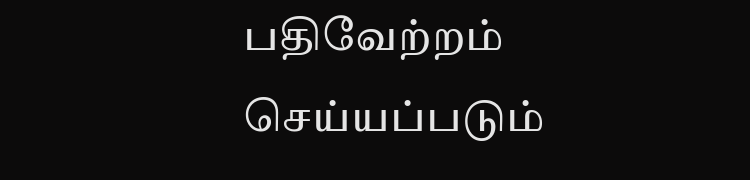பதிவேற்றம் செய்யப்படும்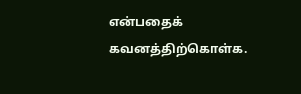என்பதைக் கவனத்திற்கொள்க.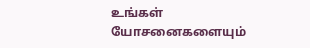உங்கள் யோசனைகளையும்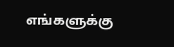எங்களுக்கு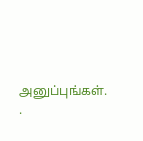அனுப்புங்கள். .